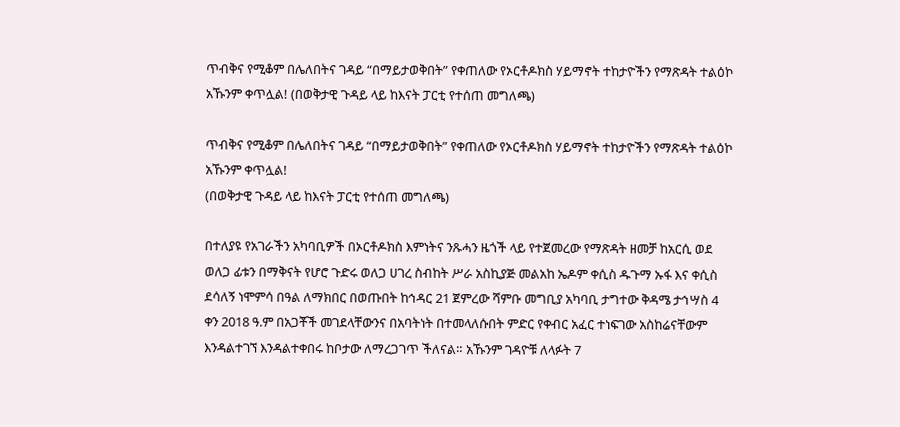ጥብቅና የሚቆም በሌለበትና ገዳይ “በማይታወቅበት” የቀጠለው የኦርቶዶክስ ሃይማኖት ተከታዮችን የማጽዳት ተልዕኮ አኹንም ቀጥሏል! (በወቅታዊ ጉዳይ ላይ ከእናት ፓርቲ የተሰጠ መግለጫ)

ጥብቅና የሚቆም በሌለበትና ገዳይ “በማይታወቅበት” የቀጠለው የኦርቶዶክስ ሃይማኖት ተከታዮችን የማጽዳት ተልዕኮ አኹንም ቀጥሏል!
(በወቅታዊ ጉዳይ ላይ ከእናት ፓርቲ የተሰጠ መግለጫ)

በተለያዩ የአገራችን አካባቢዎች በኦርቶዶክስ እምነትና ንጹሓን ዜጎች ላይ የተጀመረው የማጽዳት ዘመቻ ከአርሲ ወደ ወለጋ ፊቱን በማቅናት የሆሮ ጉድሩ ወለጋ ሀገረ ስብከት ሥራ አስኪያጅ መልአከ ኤዶም ቀሲስ ዱጉማ ኡፋ እና ቀሲስ ደሳለኝ ነሞምሳ በዓል ለማክበር በወጡበት ከኅዳር 21 ጀምረው ሻምቡ መግቢያ አካባቢ ታግተው ቅዳሜ ታኅሣስ 4 ቀን 2018 ዓ.ም በአጋቾች መገደላቸውንና በአባትነት በተመላለሱበት ምድር የቀብር አፈር ተነፍገው አስከሬናቸውም እንዳልተገኘ እንዳልተቀበሩ ከቦታው ለማረጋገጥ ችለናል። አኹንም ገዳዮቹ ለላፉት 7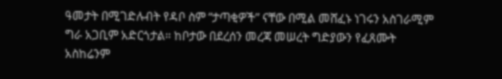ዓመታት በሚገድሉብት የዳቦ ስም “ታጣቂዎች” ናቸው በሚል መሸፈኑ ነገሩን አስገራሚም ግራ አጋቢም አድርጎታል። ከቦታው በደረሰን መረጃ መሠረት ግድያውን የፈጸሙት አስከሬንም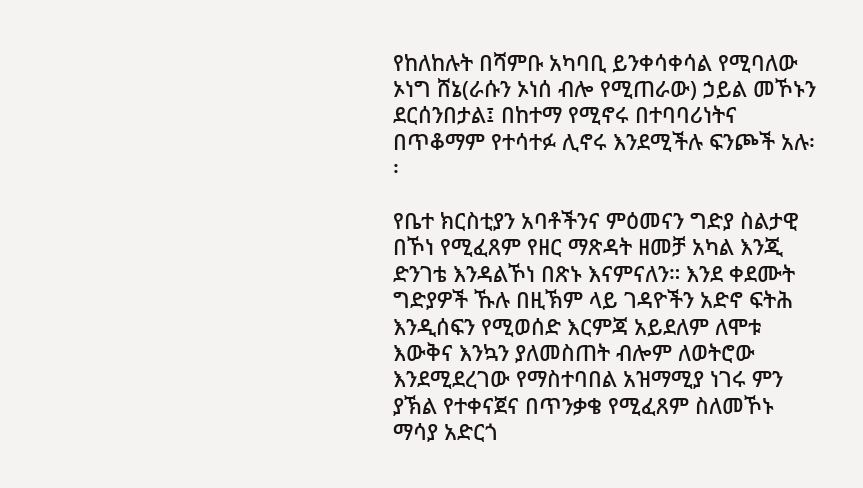የከለከሉት በሻምቡ አካባቢ ይንቀሳቀሳል የሚባለው ኦነግ ሸኔ(ራሱን ኦነሰ ብሎ የሚጠራው) ኃይል መኾኑን ደርሰንበታል፤ በከተማ የሚኖሩ በተባባሪነትና በጥቆማም የተሳተፉ ሊኖሩ እንደሚችሉ ፍንጮች አሉ፡፡

የቤተ ክርስቲያን አባቶችንና ምዕመናን ግድያ ስልታዊ በኾነ የሚፈጸም የዘር ማጽዳት ዘመቻ አካል እንጂ ድንገቴ እንዳልኾነ በጽኑ እናምናለን። እንደ ቀደሙት ግድያዎች ኹሉ በዚኽም ላይ ገዳዮችን አድኖ ፍትሕ እንዲሰፍን የሚወሰድ እርምጃ አይደለም ለሞቱ እውቅና እንኳን ያለመስጠት ብሎም ለወትሮው እንደሚደረገው የማስተባበል አዝማሚያ ነገሩ ምን ያኽል የተቀናጀና በጥንቃቄ የሚፈጸም ስለመኾኑ ማሳያ አድርጎ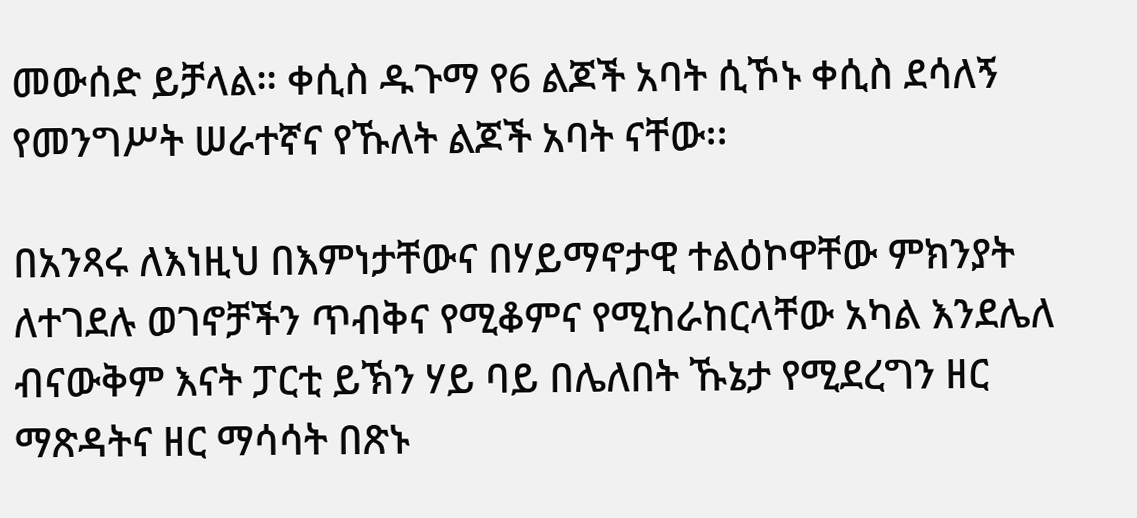መውሰድ ይቻላል። ቀሲስ ዱጉማ የ6 ልጆች አባት ሲኾኑ ቀሲስ ደሳለኝ የመንግሥት ሠራተኛና የኹለት ልጆች አባት ናቸው፡፡

በአንጻሩ ለእነዚህ በእምነታቸውና በሃይማኖታዊ ተልዕኮዋቸው ምክንያት ለተገደሉ ወገኖቻችን ጥብቅና የሚቆምና የሚከራከርላቸው አካል እንደሌለ ብናውቅም እናት ፓርቲ ይኽን ሃይ ባይ በሌለበት ኹኔታ የሚደረግን ዘር ማጽዳትና ዘር ማሳሳት በጽኑ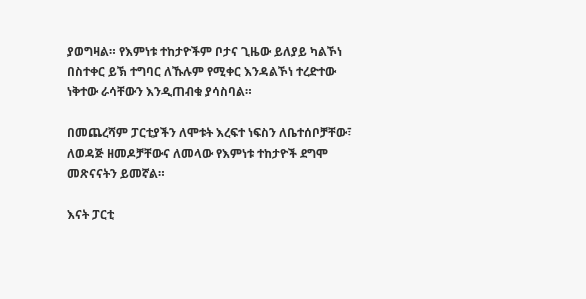ያወግዛል። የእምነቱ ተከታዮችም ቦታና ጊዜው ይለያይ ካልኾነ በስተቀር ይኽ ተግባር ለኹሉም የሚቀር እንዳልኾነ ተረድተው ነቅተው ራሳቸውን እንዲጠብቁ ያሳስባል።

በመጨረሻም ፓርቲያችን ለሞቱት እረፍተ ነፍስን ለቤተሰቦቻቸው፣ ለወዳጅ ዘመዶቻቸውና ለመላው የእምነቱ ተከታዮች ደግሞ መጽናናትን ይመኛል።

እናት ፓርቲ